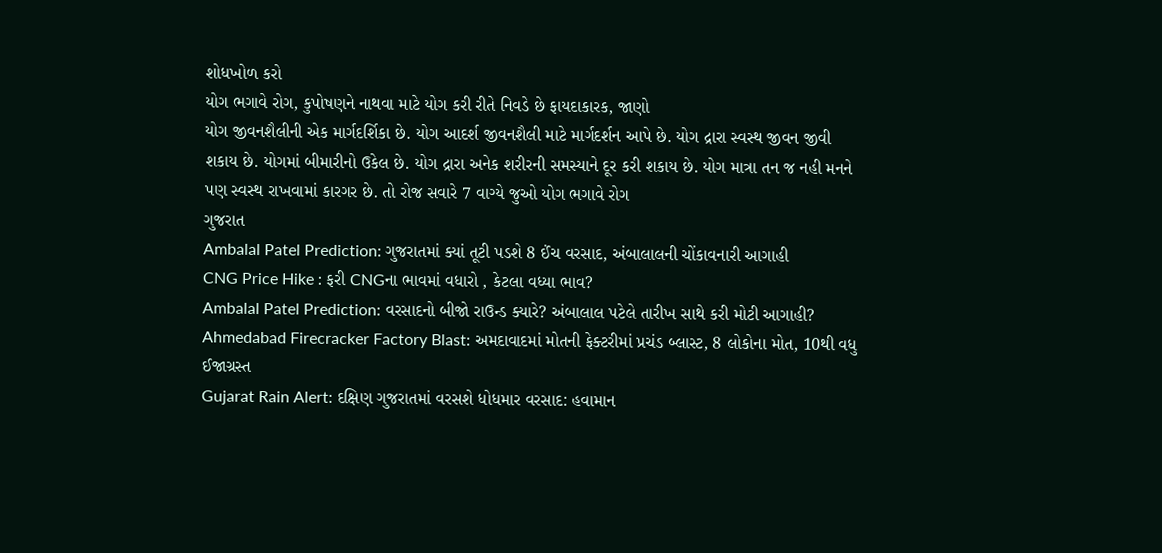શોધખોળ કરો
યોગ ભગાવે રોગ, કુપોષણને નાથવા માટે યોગ કરી રીતે નિવડે છે ફાયદાકારક, જાણો
યોગ જીવનશૈલીની એક માર્ગદર્શિકા છે. યોગ આદર્શ જીવનશૈલી માટે માર્ગદર્શન આપે છે. યોગ દ્રારા સ્વસ્થ જીવન જીવી શકાય છે. યોગમાં બીમારીનો ઉકેલ છે. યોગ દ્રારા અનેક શરીરની સમસ્યાને દૂર કરી શકાય છે. યોગ માત્રા તન જ નહી મનને પણ સ્વસ્થ રાખવામાં કારગર છે. તો રોજ સવારે 7 વાગ્યે જુઓ યોગ ભગાવે રોગ
ગુજરાત
Ambalal Patel Prediction: ગુજરાતમાં ક્યાં તૂટી પડશે 8 ઈંચ વરસાદ, અંબાલાલની ચોંકાવનારી આગાહી
CNG Price Hike : ફરી CNGના ભાવમાં વધારો , કેટલા વધ્યા ભાવ?
Ambalal Patel Prediction: વરસાદનો બીજો રાઉન્ડ ક્યારે? અંબાલાલ પટેલે તારીખ સાથે કરી મોટી આગાહી?
Ahmedabad Firecracker Factory Blast: અમદાવાદમાં મોતની ફેક્ટરીમાં પ્રચંડ બ્લાસ્ટ, 8 લોકોના મોત, 10થી વધુ ઈજાગ્રસ્ત
Gujarat Rain Alert: દક્ષિણ ગુજરાતમાં વરસશે ધોધમાર વરસાદ: હવામાન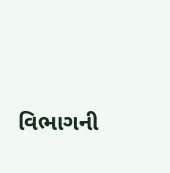વિભાગની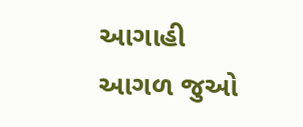આગાહી
આગળ જુઓ